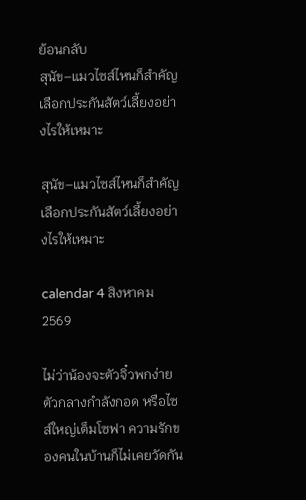ย้อนกลับ
สุนัข–แมวไซส์ไหนก็สำคัญ เลือกประกันสัตว์เลี้ยงอย่างไรให้เหมาะ

สุนัข–แมวไซส์ไหนก็สำคัญ เลือกประกันสัตว์เลี้ยงอย่างไรให้เหมาะ

calendar 4 สิงหาคม 2569

ไม่ว่าน้องจะตัวจิ๋วพกง่าย ตัวกลางกำลังกอด หรือไซส์ใหญ่เต็มโซฟา ความรักของคนในบ้านก็ไม่เคยวัดกัน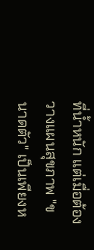ที่น้ำหนัก แต่เมื่อต้องวางแผนสุขภาพ "ขนาดตัว" เป็นเพียงห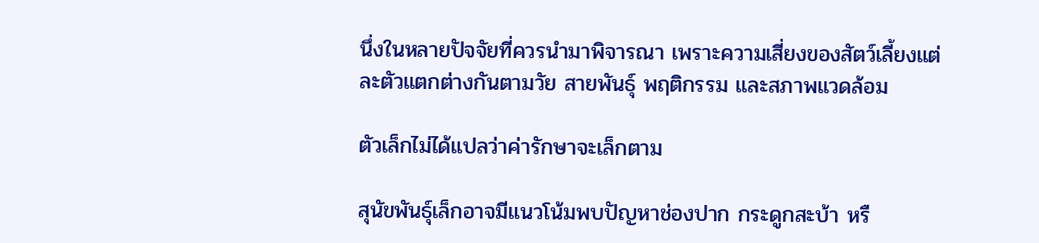นึ่งในหลายปัจจัยที่ควรนำมาพิจารณา เพราะความเสี่ยงของสัตว์เลี้ยงแต่ละตัวแตกต่างกันตามวัย สายพันธุ์ พฤติกรรม และสภาพแวดล้อม

ตัวเล็กไม่ได้แปลว่าค่ารักษาจะเล็กตาม

สุนัขพันธุ์เล็กอาจมีแนวโน้มพบปัญหาช่องปาก กระดูกสะบ้า หรื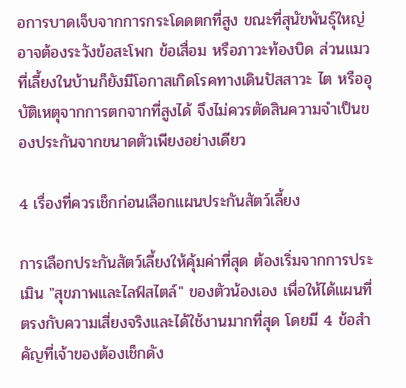อการบาดเจ็บจากการกระโดดตกที่สูง ขณะที่สุนัขพันธุ์ใหญ่อาจต้องระวังข้อสะโพก ข้อเสื่อม หรือภาวะท้องบิด ส่วนแมวที่เลี้ยงในบ้านก็ยังมีโอกาสเกิดโรคทางเดินปัสสาวะ ไต หรืออุบัติเหตุจากการตกจากที่สูงได้ จึงไม่ควรตัดสินความจำเป็นของประกันจากขนาดตัวเพียงอย่างเดียว

4 เรื่องที่ควรเช็กก่อนเลือกแผนประกันสัตว์เลี้ยง

การเลือกประกันสัตว์เลี้ยงให้คุ้มค่าที่สุด ต้องเริ่มจากการประเมิน "สุขภาพและไลฟ์สไตล์" ของตัวน้องเอง เพื่อให้ได้แผนที่ตรงกับความเสี่ยงจริงและได้ใช้งานมากที่สุด โดยมี 4 ข้อสำคัญที่เจ้าของต้องเช็กดัง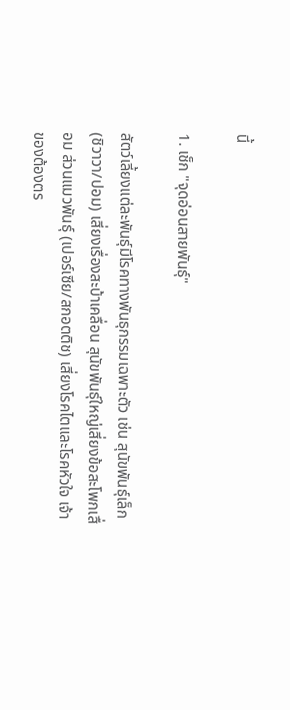นี้

1. เช็ก "จุดอ่อนสายพันธุ์"

สัตว์เลี้ยงแต่ละพันธุ์มีโรคทางพันธุกรรมเฉพาะตัว เช่น สุนัขพันธุ์เล็ก (ชิวาวา/ปอม) เสี่ยงเรื่องสะบ้าเคลื่อน สุนัขพันธุ์ใหญ่เสี่ยงข้อสะโพกเสื่อม ส่วนแมวพันธุ์ (เปอร์เซีย/สกอตติช) เสี่ยงโรคไตและโรคหัวใจ เจ้าของต้องตร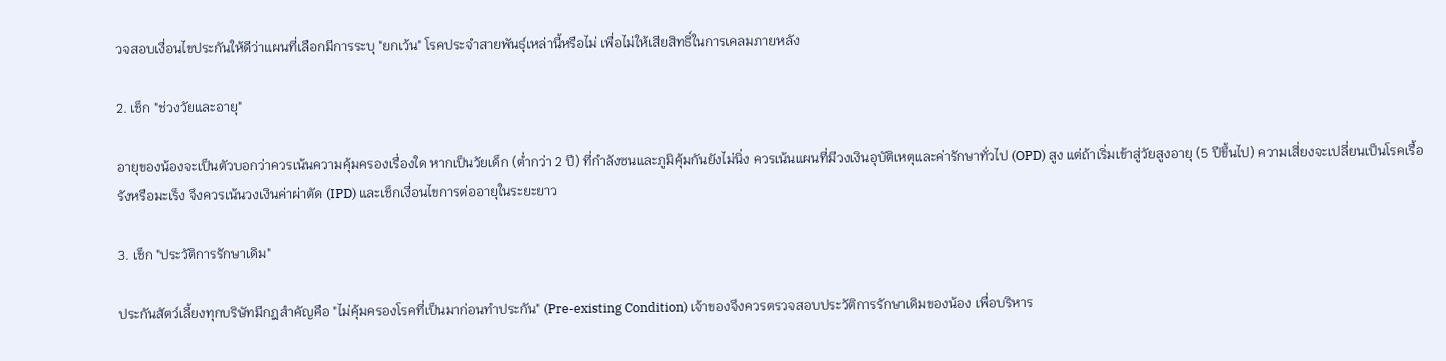วจสอบเงื่อนไขประกันให้ดีว่าแผนที่เลือกมีการระบุ "ยกเว้น" โรคประจำสายพันธุ์เหล่านี้หรือไม่ เพื่อไม่ให้เสียสิทธิ์ในการเคลมภายหลัง

2. เช็ก "ช่วงวัยและอายุ"

อายุของน้องจะเป็นตัวบอกว่าควรเน้นความคุ้มครองเรื่องใด หากเป็นวัยเด็ก (ต่ำกว่า 2 ปี) ที่กำลังซนและภูมิคุ้มกันยังไม่นิ่ง ควรเน้นแผนที่มีวงเงินอุบัติเหตุและค่ารักษาทั่วไป (OPD) สูง แต่ถ้าเริ่มเข้าสู่วัยสูงอายุ (5 ปีขึ้นไป) ความเสี่ยงจะเปลี่ยนเป็นโรคเรื้อรังหรือมะเร็ง จึงควรเน้นวงเงินค่าผ่าตัด (IPD) และเช็กเงื่อนไขการต่ออายุในระยะยาว

3. เช็ก "ประวัติการรักษาเดิม"

ประกันสัตว์เลี้ยงทุกบริษัทมีกฎสำคัญคือ "ไม่คุ้มครองโรคที่เป็นมาก่อนทำประกัน" (Pre-existing Condition) เจ้าของจึงควรตรวจสอบประวัติการรักษาเดิมของน้อง เพื่อบริหาร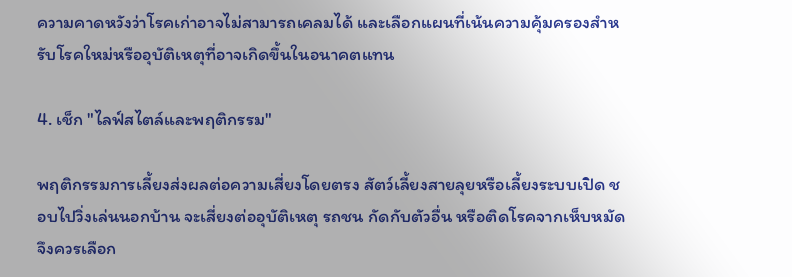ความคาดหวังว่าโรคเก่าอาจไม่สามารถเคลมได้ และเลือกแผนที่เน้นความคุ้มครองสำหรับโรคใหม่หรืออุบัติเหตุที่อาจเกิดขึ้นในอนาคตแทน

4. เช็ก "ไลฟ์สไตล์และพฤติกรรม"

พฤติกรรมการเลี้ยงส่งผลต่อความเสี่ยงโดยตรง สัตว์เลี้ยงสายลุยหรือเลี้ยงระบบเปิด ชอบไปวิ่งเล่นนอกบ้าน จะเสี่ยงต่ออุบัติเหตุ รถชน กัดกับตัวอื่น หรือติดโรคจากเห็บหมัด จึงควรเลือก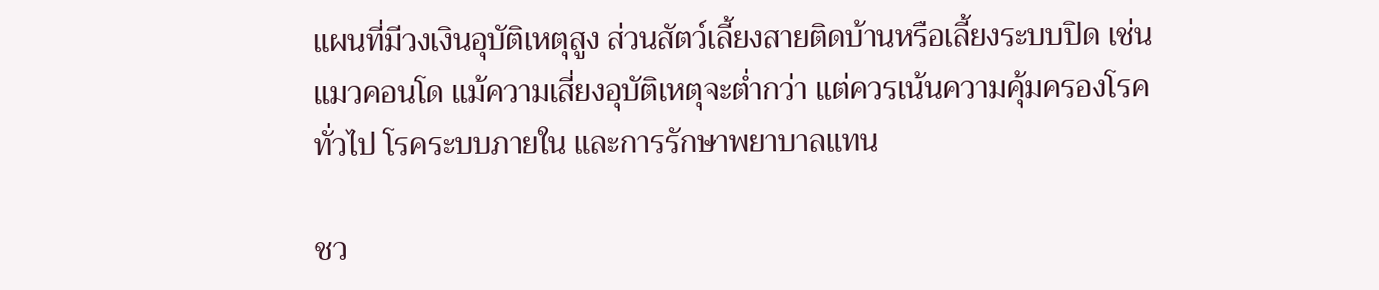แผนที่มีวงเงินอุบัติเหตุสูง ส่วนสัตว์เลี้ยงสายติดบ้านหรือเลี้ยงระบบปิด เช่น แมวคอนโด แม้ความเสี่ยงอุบัติเหตุจะต่ำกว่า แต่ควรเน้นความคุ้มครองโรคทั่วไป โรคระบบภายใน และการรักษาพยาบาลแทน

ชว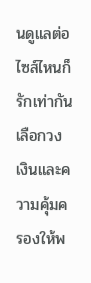นดูแลต่อ ไซส์ไหนก็รักเท่ากัน เลือกวงเงินและความคุ้มครองให้พ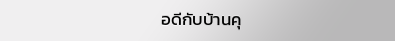อดีกับบ้านคุ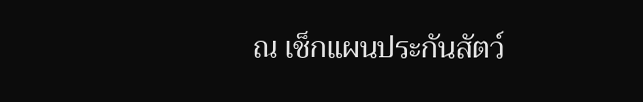ณ เช็กแผนประกันสัตว์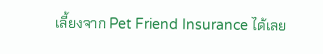เลี้ยงจาก Pet Friend Insurance ได้เลย